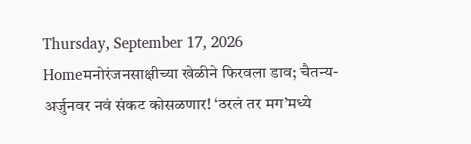Thursday, September 17, 2026
Homeमनोरंजनसाक्षीच्या खेळीने फिरवला डाव; चैतन्य-अर्जुनवर नवं संकट कोसळणार! ‘ठरलं तर मग’मध्ये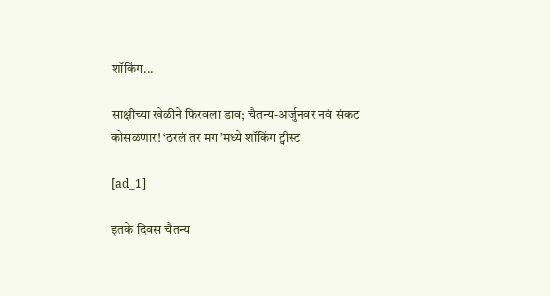शॉकिंग...

साक्षीच्या खेळीने फिरवला डाव; चैतन्य-अर्जुनवर नवं संकट कोसळणार! ‘ठरलं तर मग’मध्ये शॉकिंग ट्वीस्ट

[ad_1]

इतके दिवस चैतन्य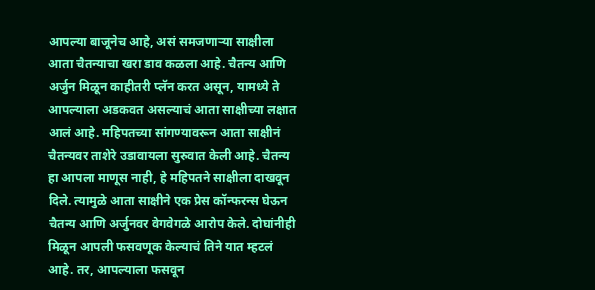आपल्या बाजूनेच आहे, असं समजणाऱ्या साक्षीला आता चैतन्याचा खरा डाव कळला आहे. चैतन्य आणि अर्जुन मिळून काहीतरी प्लॅन करत असून, यामध्ये ते आपल्याला अडकवत असल्याचं आता साक्षीच्या लक्षात आलं आहे. महिपतच्या सांगण्यावरून आता साक्षीनं चैतन्यवर ताशेरे उडावायला सुरुवात केली आहे. चैतन्य हा आपला माणूस नाही, हे महिपतने साक्षीला दाखवून दिले. त्यामुळे आता साक्षीने एक प्रेस कॉन्फरन्स घेऊन चैतन्य आणि अर्जुनवर वेगवेगळे आरोप केले. दोघांनीही मिळून आपली फसवणूक केल्याचं तिने यात म्हटलं आहे. तर, आपल्याला फसवून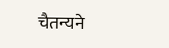चैतन्यने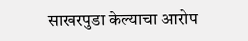साखरपुडा केल्याचा आरोप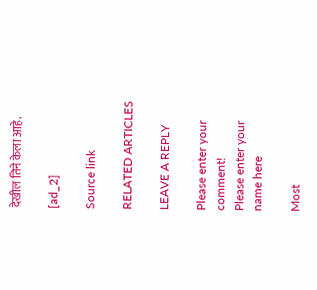देखील तिने केला आहे.

[ad_2]

Source link

RELATED ARTICLES

LEAVE A REPLY

Please enter your comment!
Please enter your name here

Most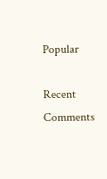Popular

Recent Comments